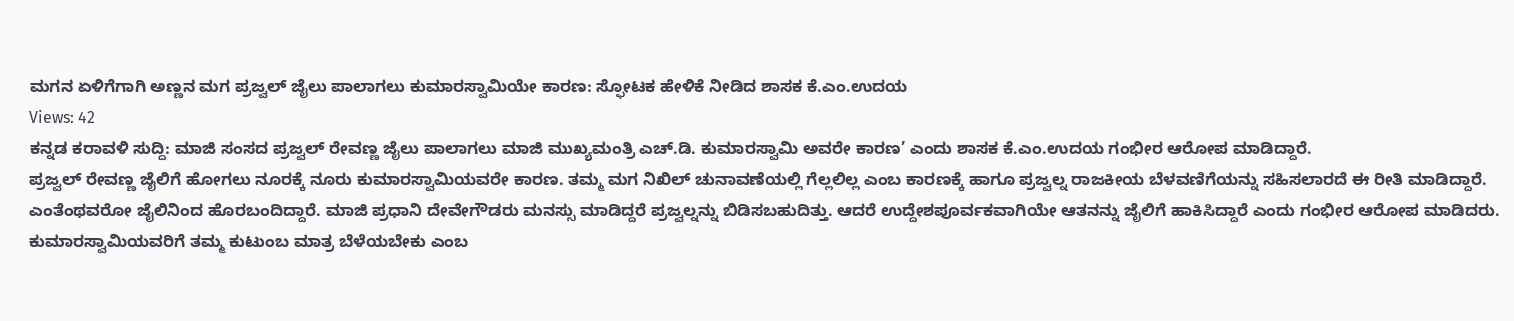ಮಗನ ಏಳಿಗೆಗಾಗಿ ಅಣ್ಣನ ಮಗ ಪ್ರಜ್ವಲ್ ಜೈಲು ಪಾಲಾಗಲು ಕುಮಾರಸ್ವಾಮಿಯೇ ಕಾರಣ: ಸ್ಫೋಟಕ ಹೇಳಿಕೆ ನೀಡಿದ ಶಾಸಕ ಕೆ.ಎಂ.ಉದಯ
Views: 42
ಕನ್ನಡ ಕರಾವಳಿ ಸುದ್ದಿ: ಮಾಜಿ ಸಂಸದ ಪ್ರಜ್ವಲ್ ರೇವಣ್ಣ ಜೈಲು ಪಾಲಾಗಲು ಮಾಜಿ ಮುಖ್ಯಮಂತ್ರಿ ಎಚ್.ಡಿ. ಕುಮಾರಸ್ವಾಮಿ ಅವರೇ ಕಾರಣ’ ಎಂದು ಶಾಸಕ ಕೆ.ಎಂ.ಉದಯ ಗಂಭೀರ ಆರೋಪ ಮಾಡಿದ್ದಾರೆ.
ಪ್ರಜ್ವಲ್ ರೇವಣ್ಣ ಜೈಲಿಗೆ ಹೋಗಲು ನೂರಕ್ಕೆ ನೂರು ಕುಮಾರಸ್ವಾಮಿಯವರೇ ಕಾರಣ. ತಮ್ಮ ಮಗ ನಿಖಿಲ್ ಚುನಾವಣೆಯಲ್ಲಿ ಗೆಲ್ಲಲಿಲ್ಲ ಎಂಬ ಕಾರಣಕ್ಕೆ ಹಾಗೂ ಪ್ರಜ್ವಲ್ನ ರಾಜಕೀಯ ಬೆಳವಣಿಗೆಯನ್ನು ಸಹಿಸಲಾರದೆ ಈ ರೀತಿ ಮಾಡಿದ್ದಾರೆ. ಎಂತೆಂಥವರೋ ಜೈಲಿನಿಂದ ಹೊರಬಂದಿದ್ದಾರೆ. ಮಾಜಿ ಪ್ರಧಾನಿ ದೇವೇಗೌಡರು ಮನಸ್ಸು ಮಾಡಿದ್ದರೆ ಪ್ರಜ್ವಲ್ನನ್ನು ಬಿಡಿಸಬಹುದಿತ್ತು. ಆದರೆ ಉದ್ದೇಶಪೂರ್ವಕವಾಗಿಯೇ ಆತನನ್ನು ಜೈಲಿಗೆ ಹಾಕಿಸಿದ್ದಾರೆ ಎಂದು ಗಂಭೀರ ಆರೋಪ ಮಾಡಿದರು.
ಕುಮಾರಸ್ವಾಮಿಯವರಿಗೆ ತಮ್ಮ ಕುಟುಂಬ ಮಾತ್ರ ಬೆಳೆಯಬೇಕು ಎಂಬ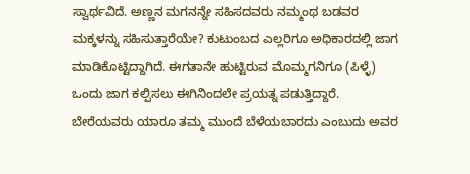ಸ್ವಾರ್ಥವಿದೆ. ಅಣ್ಣನ ಮಗನನ್ನೇ ಸಹಿಸದವರು ನಮ್ಮಂಥ ಬಡವರ ಮಕ್ಕಳನ್ನು ಸಹಿಸುತ್ತಾರೆಯೇ? ಕುಟುಂಬದ ಎಲ್ಲರಿಗೂ ಅಧಿಕಾರದಲ್ಲಿ ಜಾಗ ಮಾಡಿಕೊಟ್ಟಿದ್ದಾಗಿದೆ. ಈಗತಾನೇ ಹುಟ್ಟಿರುವ ಮೊಮ್ಮಗನಿಗೂ (ಪಿಳ್ಳೆ) ಒಂದು ಜಾಗ ಕಲ್ಪಿಸಲು ಈಗಿನಿಂದಲೇ ಪ್ರಯತ್ನ ಪಡುತ್ತಿದ್ದಾರೆ. ಬೇರೆಯವರು ಯಾರೂ ತಮ್ಮ ಮುಂದೆ ಬೆಳೆಯಬಾರದು ಎಂಬುದು ಅವರ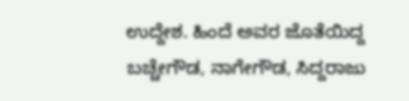ಉದ್ದೇಶ. ಹಿಂದೆ ಅವರ ಜೊತೆಯಿದ್ದ ಬಚ್ಚೇಗೌಡ, ನಾಗೇಗೌಡ, ಸಿದ್ದರಾಜು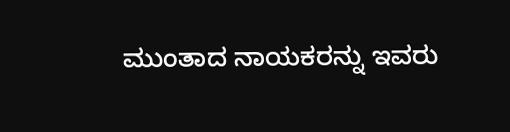ಮುಂತಾದ ನಾಯಕರನ್ನು ಇವರು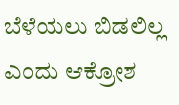ಬೆಳೆಯಲು ಬಿಡಲಿಲ್ಲ ಎಂದು ಆಕ್ರೋಶ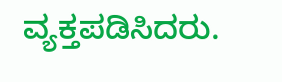ವ್ಯಕ್ತಪಡಿಸಿದರು.